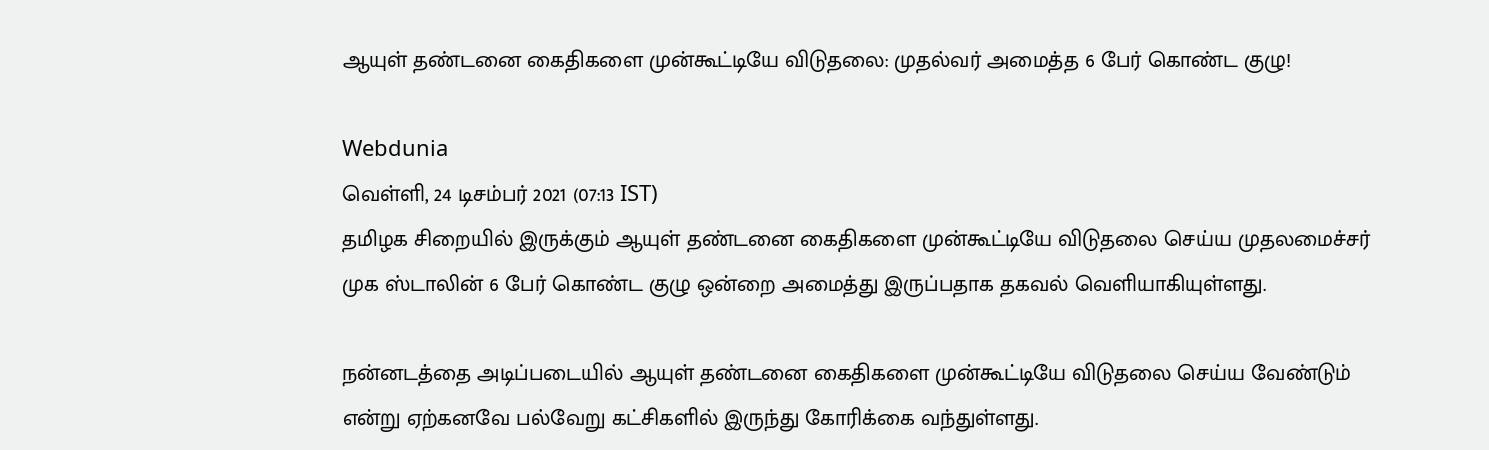ஆயுள் தண்டனை கைதிகளை முன்கூட்டியே விடுதலை: முதல்வர் அமைத்த 6 பேர் கொண்ட குழு!

Webdunia
வெள்ளி, 24 டிசம்பர் 2021 (07:13 IST)
தமிழக சிறையில் இருக்கும் ஆயுள் தண்டனை கைதிகளை முன்கூட்டியே விடுதலை செய்ய முதலமைச்சர் முக ஸ்டாலின் 6 பேர் கொண்ட குழு ஒன்றை அமைத்து இருப்பதாக தகவல் வெளியாகியுள்ளது.

நன்னடத்தை அடிப்படையில் ஆயுள் தண்டனை கைதிகளை முன்கூட்டியே விடுதலை செய்ய வேண்டும் என்று ஏற்கனவே பல்வேறு கட்சிகளில் இருந்து கோரிக்கை வந்துள்ளது.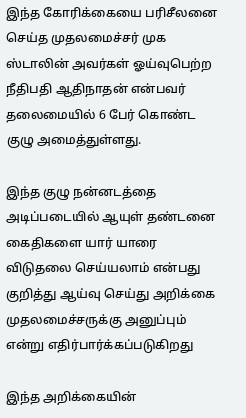இந்த கோரிக்கையை பரிசீலனை செய்த முதலமைச்சர் முக ஸ்டாலின் அவர்கள் ஓய்வுபெற்ற நீதிபதி ஆதிநாதன் என்பவர் தலைமையில் 6 பேர் கொண்ட குழு அமைத்துள்ளது.

இந்த குழு நன்னடத்தை அடிப்படையில் ஆயுள் தண்டனை கைதிகளை யார் யாரை விடுதலை செய்யலாம் என்பது குறித்து ஆய்வு செய்து அறிக்கை முதலமைச்சருக்கு அனுப்பும் என்று எதிர்பார்க்கப்படுகிறது

இந்த அறிக்கையின்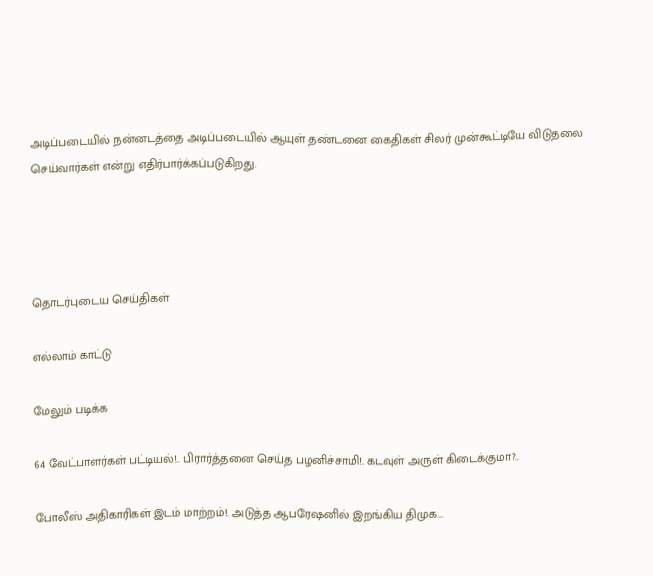அடிப்படையில் நன்னடத்தை அடிப்படையில் ஆயுள் தண்டனை கைதிகள் சிலர் முன்கூட்டியே விடுதலை செய்வார்கள் என்று எதிர்பார்க்கப்படுகிறது.




தொடர்புடைய செய்திகள்

எல்லாம் காட்டு

மேலும் படிக்க

64 வேட்பாளர்கள் பட்டியல்!.. பிரார்த்தனை செய்த பழனிச்சாமி!. கடவுள் அருள் கிடைக்குமா?..

போலீஸ் அதிகாரிகள் இடம் மாற்றம்!. அடுத்த ஆபரேஷனில் இறங்கிய திமுக...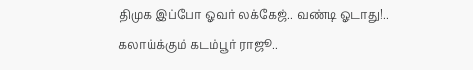திமுக இப்போ ஓவர் லக்கேஜ்.. வண்டி ஓடாது!.. கலாய்க்கும் கடம்பூர் ராஜூ..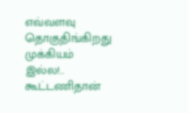எவ்வளவு தொகுதிங்கிறது முக்கியம் இல்ல!.. கூட்டணிதான்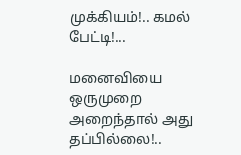முக்கியம்!.. கமல் பேட்டி!...

மனைவியை ஒருமுறை அறைந்தால் அது தப்பில்லை!..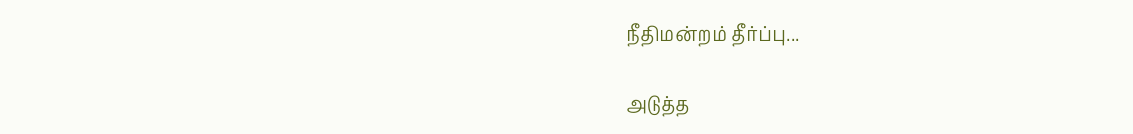நீதிமன்றம் தீர்ப்பு...

அடுத்த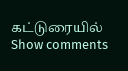கட்டுரையில்
Show comments